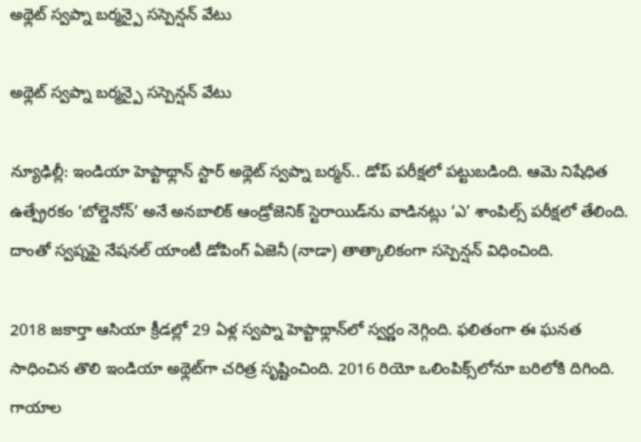అథ్లెట్ స్వప్నా బర్మన్పై సస్పెన్షన్ వేటు

అథ్లెట్ స్వప్నా బర్మన్పై సస్పెన్షన్ వేటు

న్యూఢిల్లీ: ఇండియా హెప్టాథ్లాన్‌‌ స్టార్‌‌ అథ్లెట్‌‌ స్వప్నా బర్మన్‌‌.. డోప్‌‌ పరీక్షలో పట్టుబడింది. ఆమె నిషేధిత ఉత్ప్రేరకం ‘బోల్డెనోన్‌‌’ అనే అనబాలిక్‌‌ ఆండ్రోజెనిక్‌‌ స్టెరాయిడ్‌‌ను వాడినట్లు ‘ఎ’ శాంపిల్స్‌‌ పరీక్షలో తేలింది. దాంతో స్వప్నపై నేషనల్‌‌ యాంటీ డోపింగ్‌‌ ఏజెనీ (నాడా) తాత్కాలికంగా సస్పెన్షన్‌‌ విధించింది.

2018 జకార్తా ఆసియా క్రీడల్లో 29 ఏళ్ల స్వప్నా హెప్టాథ్లాన్‌‌లో స్వర్ణం నెగ్గింది. ఫలితంగా ఈ ఘనత సాధించిన తొలి ఇండియా అథ్లెట్‌‌గా చరిత్ర సృష్టించింది. 2016 రియో ఒలింపిక్స్‌‌లోనూ బరిలోకి దిగింది. గాయాల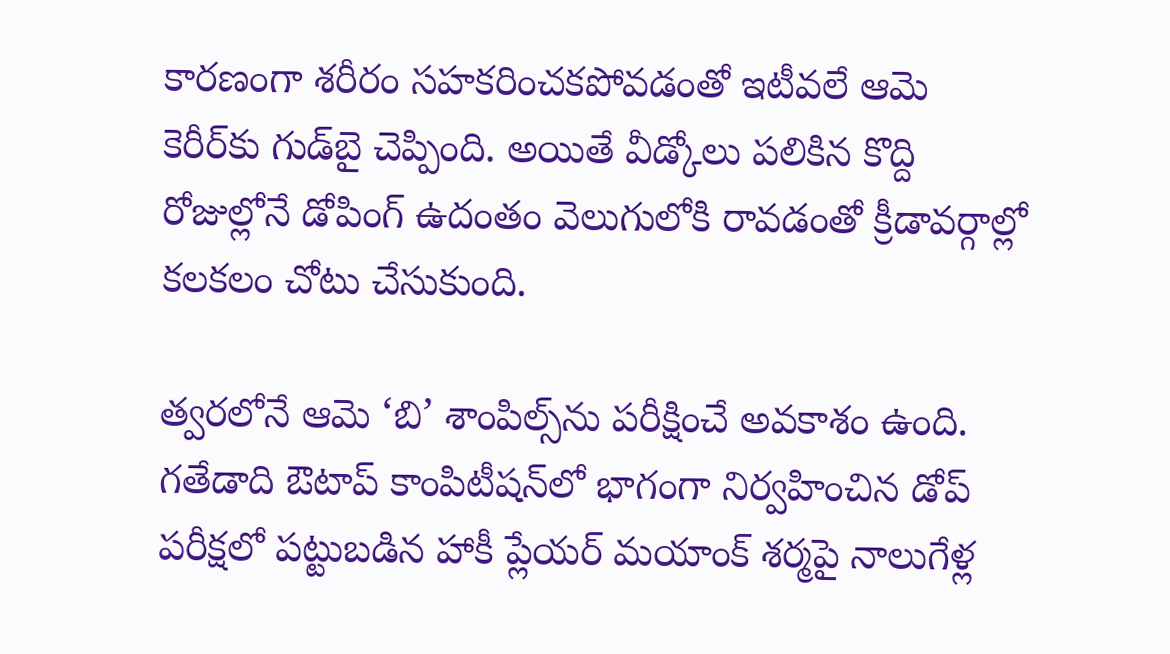కారణంగా శరీరం సహకరించకపోవడంతో ఇటీవలే ఆమె కెరీర్‌‌కు గుడ్‌‌బై చెప్పింది. అయితే వీడ్కోలు పలికిన కొద్ది రోజుల్లోనే డోపింగ్‌‌ ఉదంతం వెలుగులోకి రావడంతో క్రీడావర్గాల్లో కలకలం చోటు చేసుకుంది.

త్వరలోనే ఆమె ‘బి’ శాంపిల్స్‌‌ను పరీక్షించే అవకాశం ఉంది.  గతేడాది ఔటాప్‌‌ కాంపిటీషన్‌‌లో భాగంగా నిర్వహించిన డోప్‌‌ పరీక్షలో పట్టుబడిన హాకీ ప్లేయర్‌‌ మయాంక్‌‌ శర్మపై నాలుగేళ్ల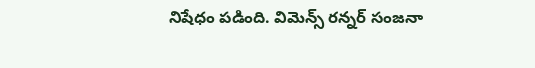నిషేధం పడింది. విమెన్స్‌‌ రన్నర్‌‌ సంజనా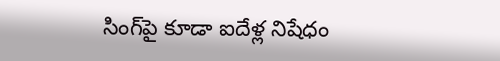సింగ్‌‌పై కూడా ఐదేళ్ల నిషేధం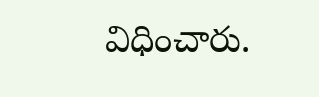విధించారు.